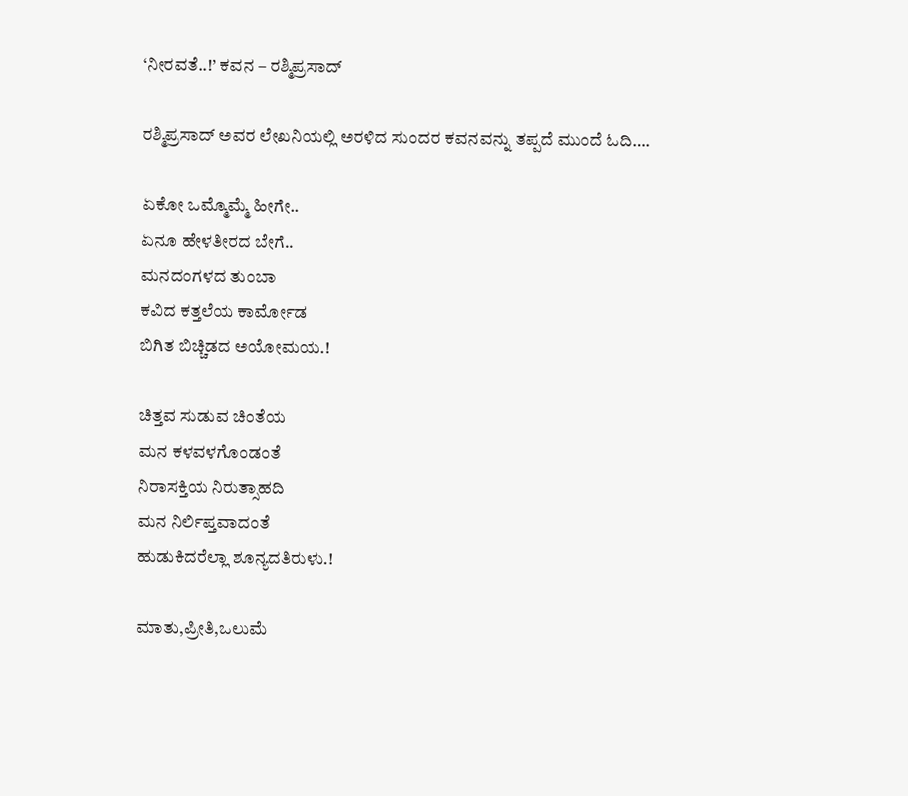‘ನೀರವತೆ..!’ ಕವನ – ರಶ್ಮಿಪ್ರಸಾದ್

ರಶ್ಮಿಪ್ರಸಾದ್ ಅವರ ಲೇಖನಿಯಲ್ಲಿ ಅರಳಿದ ಸುಂದರ ಕವನವನ್ನು ತಪ್ಪದೆ ಮುಂದೆ ಓದಿ….

ಏಕೋ ಒಮ್ಮೊಮ್ಮೆ ಹೀಗೇ..
ಏನೂ ಹೇಳತೀರದ ಬೇಗೆ..
ಮನದಂಗಳದ ತುಂಬಾ
ಕವಿದ ಕತ್ತಲೆಯ ಕಾರ್ಮೋಡ
ಬಿಗಿತ ಬಿಚ್ಚಿಡದ ಅಯೋಮಯ.!

ಚಿತ್ತವ ಸುಡುವ ಚಿಂತೆಯ
ಮನ ಕಳವಳಗೊಂಡಂತೆ
ನಿರಾಸಕ್ತಿಯ ನಿರುತ್ಸಾಹದಿ
ಮನ ನಿರ್ಲಿಪ್ತವಾದಂತೆ
ಹುಡುಕಿದರೆಲ್ಲಾ ಶೂನ್ಯದತಿರುಳು.!

ಮಾತು,ಪ್ರೀತಿ,ಒಲುಮೆ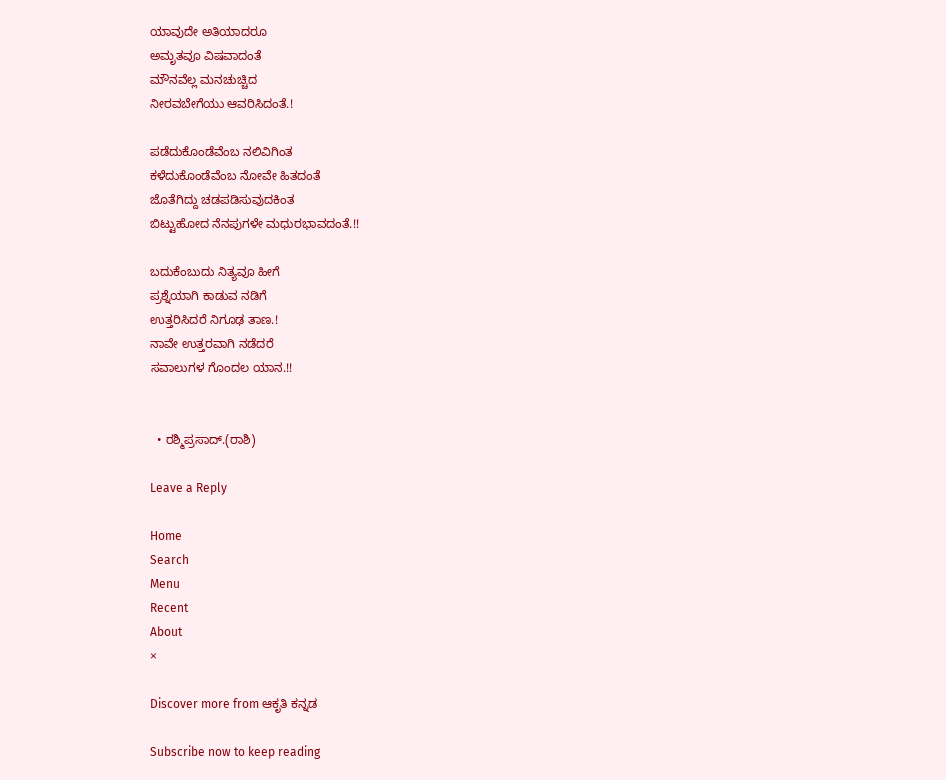ಯಾವುದೇ ಅತಿಯಾದರೂ
ಅಮೃತವೂ ವಿಷವಾದಂತೆ
ಮೌನವೆಲ್ಲ ಮನಚುಚ್ಚಿದ
ನೀರವಬೇಗೆಯು ಆವರಿಸಿದಂತೆ.!

ಪಡೆದುಕೊಂಡೆವೆಂಬ ನಲಿವಿಗಿಂತ
ಕಳೆದುಕೊಂಡೆವೆಂಬ ನೋವೇ ಹಿತದಂತೆ
ಜೊತೆಗಿದ್ದು ಚಡಪಡಿಸುವುದಕಿಂತ
ಬಿಟ್ಟುಹೋದ ನೆನಪುಗಳೇ ಮಧುರಭಾವದಂತೆ.!!

ಬದುಕೆಂಬುದು ನಿತ್ಯವೂ ಹೀಗೆ
ಪ್ರಶ್ನೆಯಾಗಿ ಕಾಡುವ ನಡಿಗೆ
ಉತ್ತರಿಸಿದರೆ ನಿಗೂಢ ತಾಣ.!
ನಾವೇ ಉತ್ತರವಾಗಿ ನಡೆದರೆ
ಸವಾಲುಗಳ ಗೊಂದಲ ಯಾನ.!!


  • ರಶ್ಮಿಪ್ರಸಾದ್.(ರಾಶಿ)

Leave a Reply

Home
Search
Menu
Recent
About
×

Discover more from ಆಕೃತಿ ಕನ್ನಡ

Subscribe now to keep reading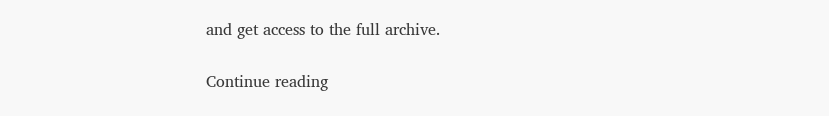and get access to the full archive.

Continue reading